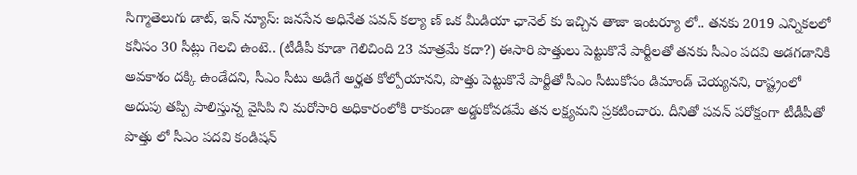సిగ్మాతెలుగు డాట్, ఇన్ న్యూస్: జనసేన అధినేత పవన్ కల్యా ణ్ ఒక మీడియా ఛానెల్ కు ఇచ్చిన తాజా ఇంటర్యూ లో.. తనకు 2019 ఎన్నికలలో కనీసం 30 సీట్లు గెలచి ఉంటె.. (టీడీపీ కూడా గెలిచింది 23 మాత్రమే కదా?) ఈసారి పొత్తులు పెట్టుకొనే పార్టీలతో తనకు సీఎం పదవి అడగడానికి అవకాశం దక్కి ఉండేదని, సీఎం సీటు అడిగే అర్హత కోల్పోయానని, పొత్తు పెట్టుకొనే పార్టీతో సీఎం సీటుకోసం డిమాండ్ చెయ్యనని, రాష్ట్రంలో అదుపు తప్పి పాలిస్తున్న వైసిపి ని మరోసారి అధికారంలోకి రాకుండా అడ్డుకోవడమే తన లక్ష్యమని ప్రకటించారు. దీనితో పవన్ పరోక్షంగా టీడీపీతో పొత్తు లో సీఎం పదవి కండిషన్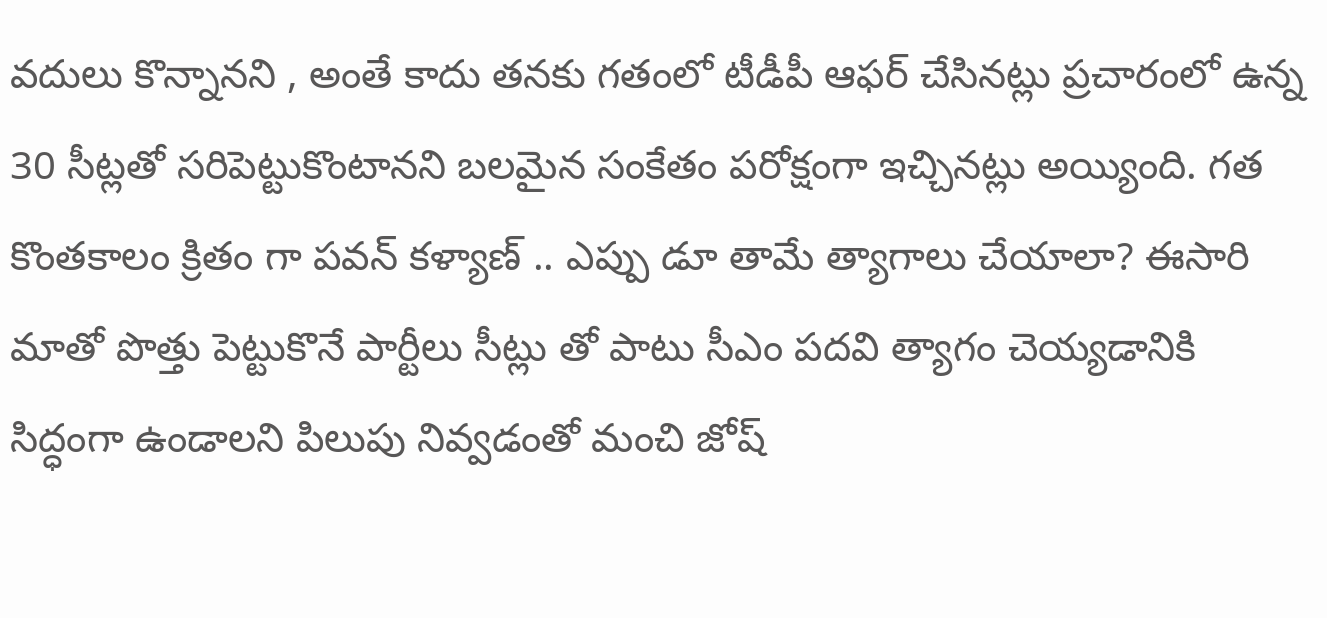వదులు కొన్నానని , అంతే కాదు తనకు గతంలో టీడీపీ ఆఫర్ చేసినట్లు ప్రచారంలో ఉన్న 30 సీట్లతో సరిపెట్టుకొంటానని బలమైన సంకేతం పరోక్షంగా ఇచ్చినట్లు అయ్యింది. గత కొంతకాలం క్రితం గా పవన్ కళ్యాణ్ .. ఎప్పు డూ తామే త్యాగాలు చేయాలా? ఈసారి మాతో పొత్తు పెట్టుకొనే పార్టీలు సీట్లు తో పాటు సీఎం పదవి త్యాగం చెయ్యడానికి సిద్ధంగా ఉండాలని పిలుపు నివ్వడంతో మంచి జోష్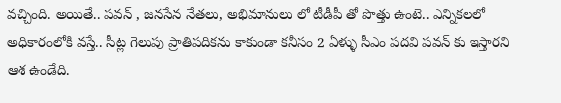వచ్చింది. అయితే.. పవన్ , జనసేన నేతలు, అభిమానులు లో టీడీపీ తో పొత్తు ఉంటె.. ఎన్నికలలో అధికారంలోకి వస్తే.. సీట్ల గెలుపు ప్రాతిపదికను కాకుండా కనీసం 2 ఏళ్ళు సీఎం పదవి పవన్ కు ఇస్తారని ఆశ ఉండేది.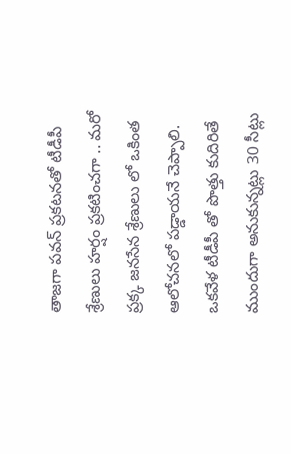తాజగా పవన్ ప్రకటనతో టీడీపీ శ్రేణులు హర్షం ప్రకటించగా .. మరో ప్రక్క జనసేన శ్రేణులు లో ఒకింత ఆలోచనలో పడ్డాయనే చెప్పాలి. ఒకవేళ టీడీపీ తో పొత్తు కుదిరితే ముందుగా అనుకున్నట్లు 30 సీట్లు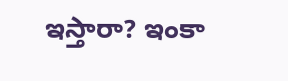ఇస్తారా? ఇంకా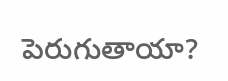పెరుగుతాయా?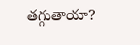తగ్గుతాయా?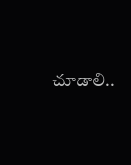చూడాలి..